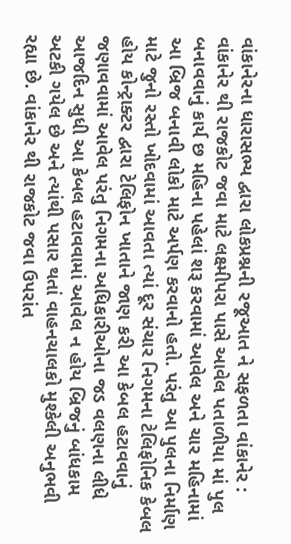વાંકાનેરના ધારાસભ્ય દ્વારા લોકપ્રશ્નની રજૂઆત ને સફળતા વાંકાનેર : વાંકાનેર થી રાજકોટ જવા માટે લક્ષ્મીપરા પાસે આવેલ પતાળીયા માં પુલ બનાવવાનું કાર્ય છ મહિના પહેલાં શરૂ કરવામાં આવેલ અને ચાર મહિનામાં આ બ્રિજ બનાવી લોકો માટે અર્પણ કરવાનો હતો. પરંતુ આ પુલના નિર્માણ માટે જુનો રસ્તો ખોદવામાં આવતા ત્યાં દૂર સંચાર નિગમના ટેલિફોનિક કેબલ હોય કોન્ટ્રાક્ટર દ્વારા ટેલિફોન ખાતાને જાણ કરી આ કેબલ હટાવવાનું જણાવવામાં આવેલ પરંતુ નિગમના અધિકારીઓના જડ વલણના લીધે આજદિન સુધી આ કેબલ હટાવવામાં આવેલ ન હોય બ્રિજનું બાંધકામ અટકી ગયેલ છે અને ત્યાંથી પસાર થતાં વાહનચાલકો મુશ્કેલી અનુભવી રહ્યા છે. વાંકાનેર થી રાજકોટ જવા ઉપરાંત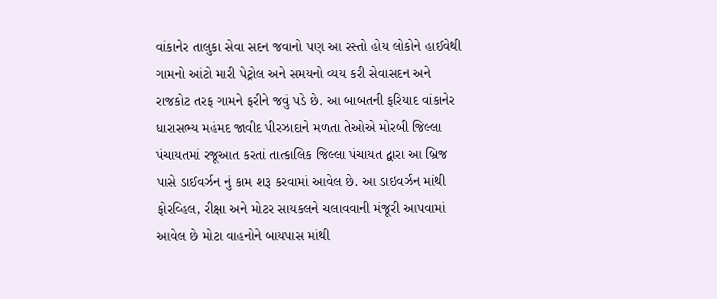વાંકાનેર તાલુકા સેવા સદન જવાનો પણ આ રસ્તો હોય લોકોને હાઈવેથી ગામનો આંટો મારી પેટ્રોલ અને સમયનો વ્યય કરી સેવાસદન અને રાજકોટ તરફ ગામને ફરીને જવું પડે છે. આ બાબતની ફરિયાદ વાંકાનેર ધારાસભ્ય મહંમદ જાવીદ પીરઝાદાને મળતા તેઓએ મોરબી જિલ્લા પંચાયતમાં રજૂઆત કરતાં તાત્કાલિક જિલ્લા પંચાયત દ્વારા આ બ્રિજ પાસે ડાઈવર્ઝન નું કામ શરૂ કરવામાં આવેલ છે. આ ડાઇવર્ઝન માંથી ફોરવ્હિલ, રીક્ષા અને મોટર સાયકલને ચલાવવાની મંજૂરી આપવામાં આવેલ છે મોટા વાહનોને બાયપાસ માંથી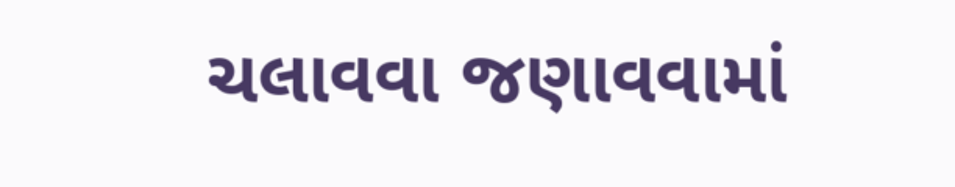ચલાવવા જણાવવામાં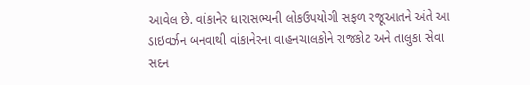આવેલ છે. વાંકાનેર ધારાસભ્યની લોકઉપયોગી સફળ રજૂઆતને અંતે આ ડાઇવર્ઝન બનવાથી વાંકાનેરના વાહનચાલકોને રાજકોટ અને તાલુકા સેવા સદન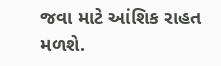જવા માટે આંશિક રાહત મળશે.